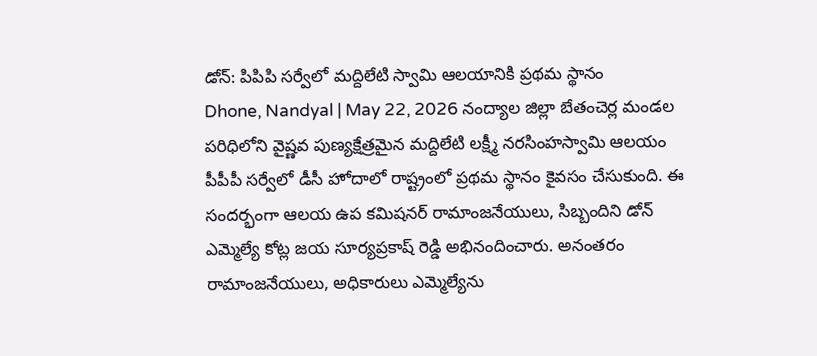డోన్: పిపిపి సర్వేలో మద్దిలేటి స్వామి ఆలయానికి ప్రథమ స్థానం
Dhone, Nandyal | May 22, 2026 నంద్యాల జిల్లా బేతంచెర్ల మండల పరిధిలోని వైష్ణవ పుణ్యక్షేత్రమైన మద్దిలేటి లక్ష్మీ నరసింహస్వామి ఆలయం పీపీపీ సర్వేలో డీసీ హోదాలో రాష్ట్రంలో ప్రథమ స్థానం కైవసం చేసుకుంది. ఈ సందర్భంగా ఆలయ ఉప కమిషనర్ రామాంజనేయులు, సిబ్బందిని డోన్ ఎమ్మెల్యే కోట్ల జయ సూర్యప్రకాష్ రెడ్డి అభినందించారు. అనంతరం రామాంజనేయులు, అధికారులు ఎమ్మెల్యేను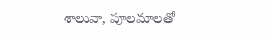శాలువా, పూలమాలతో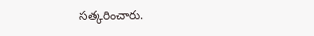సత్కరించారు.